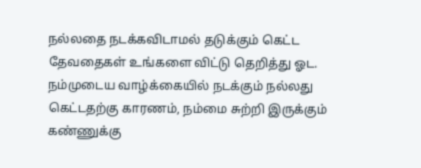நல்லதை நடக்கவிடாமல் தடுக்கும் கெட்ட தேவதைகள் உங்களை விட்டு தெறித்து ஓட. நம்முடைய வாழ்க்கையில் நடக்கும் நல்லது கெட்டதற்கு காரணம், நம்மை சுற்றி இருக்கும் கண்ணுக்கு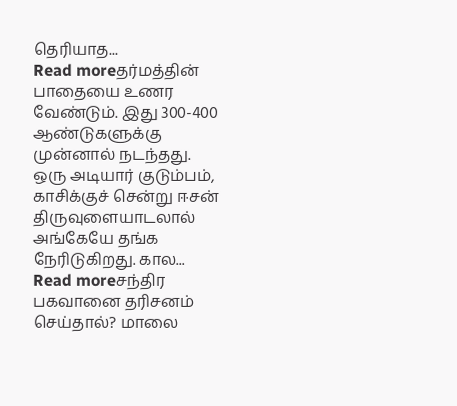தெரியாத...
Read moreதர்மத்தின் பாதையை உணர வேண்டும். இது 300-400 ஆண்டுகளுக்கு முன்னால் நடந்தது. ஒரு அடியார் குடும்பம், காசிக்குச் சென்று ஈசன் திருவுளையாடலால் அங்கேயே தங்க நேரிடுகிறது. கால...
Read moreசந்திர பகவானை தரிசனம் செய்தால்? மாலை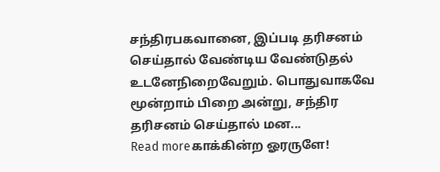சந்திரபகவானை, இப்படி தரிசனம் செய்தால் வேண்டிய வேண்டுதல் உடனேநிறைவேறும். பொதுவாகவே மூன்றாம் பிறை அன்று, சந்திர தரிசனம் செய்தால் மன...
Read moreகாக்கின்ற ஓரருளே!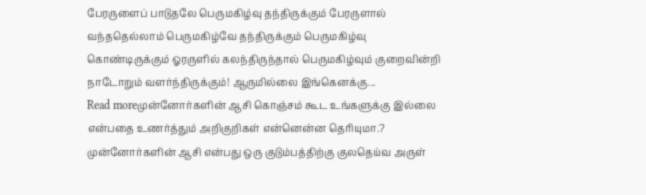பேரருளைப் பாடுதலே பெருமகிழ்வு தந்திருக்கும் பேரருளால் வந்ததெல்லாம் பெருமகிழ்வே தந்திருக்கும் பெருமகிழ்வு கொண்டிருக்கும் ஓரருளில் கலந்திருந்தால் பெருமகிழ்வும் குறைவின்றி நாடோறும் வளர்ந்திருக்கும்! ஆருமில்லை இங்கெனக்கு...
Read moreமுன்னோர்களின் ஆசி கொஞ்சம் கூட உங்களுக்கு இல்லை என்பதை உணர்த்தும் அறிகுறிகள் என்னென்ன தெரியுமா.? முன்னோர்களின் ஆசி என்பது ஒரு குடும்பத்திற்கு குலதெய்வ அருள்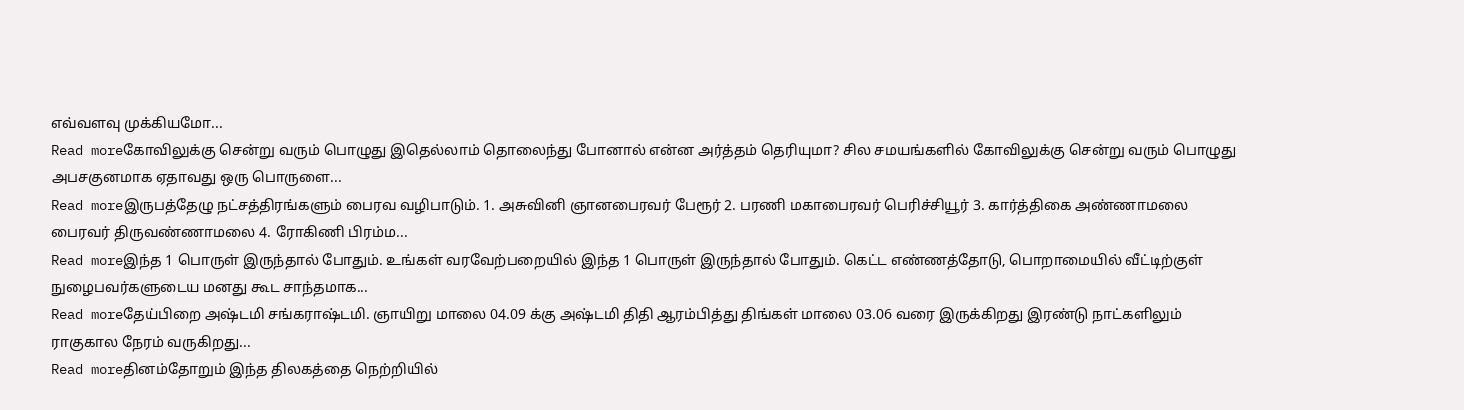எவ்வளவு முக்கியமோ...
Read moreகோவிலுக்கு சென்று வரும் பொழுது இதெல்லாம் தொலைந்து போனால் என்ன அர்த்தம் தெரியுமா? சில சமயங்களில் கோவிலுக்கு சென்று வரும் பொழுது அபசகுனமாக ஏதாவது ஒரு பொருளை...
Read moreஇருபத்தேழு நட்சத்திரங்களும் பைரவ வழிபாடும். 1. அசுவினி ஞானபைரவர் பேரூர் 2. பரணி மகாபைரவர் பெரிச்சியூர் 3. கார்த்திகை அண்ணாமலை பைரவர் திருவண்ணாமலை 4. ரோகிணி பிரம்ம...
Read moreஇந்த 1 பொருள் இருந்தால் போதும். உங்கள் வரவேற்பறையில் இந்த 1 பொருள் இருந்தால் போதும். கெட்ட எண்ணத்தோடு, பொறாமையில் வீட்டிற்குள் நுழைபவர்களுடைய மனது கூட சாந்தமாக...
Read moreதேய்பிறை அஷ்டமி சங்கராஷ்டமி. ஞாயிறு மாலை 04.09 க்கு அஷ்டமி திதி ஆரம்பித்து திங்கள் மாலை 03.06 வரை இருக்கிறது இரண்டு நாட்களிலும் ராகுகால நேரம் வருகிறது...
Read moreதினம்தோறும் இந்த திலகத்தை நெற்றியில்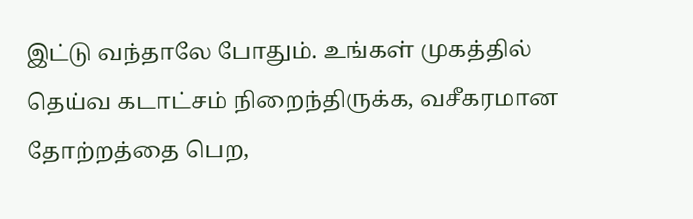இட்டு வந்தாலே போதும். உங்கள் முகத்தில் தெய்வ கடாட்சம் நிறைந்திருக்க, வசீகரமான தோற்றத்தை பெற,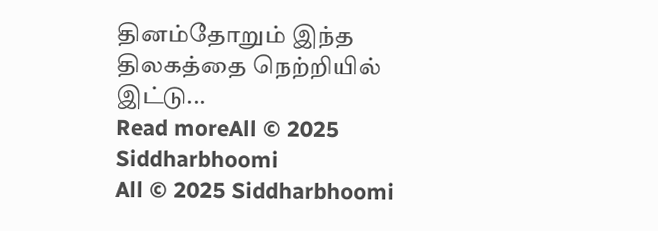தினம்தோறும் இந்த திலகத்தை நெற்றியில் இட்டு...
Read moreAll © 2025 Siddharbhoomi
All © 2025 Siddharbhoomi